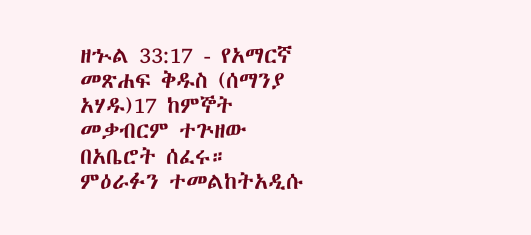ዘኍል 33:17 - የአማርኛ መጽሐፍ ቅዱስ (ሰማንያ አሃዱ)17 ከምኞት መቃብርም ተጕዘው በአቤሮት ሰፈሩ። ምዕራፉን ተመልከትአዲሱ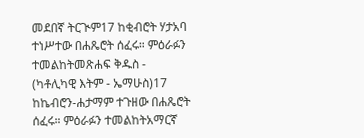መደበኛ ትርጒም17 ከቂብሮት ሃታአባ ተነሥተው በሐጼሮት ሰፈሩ። ምዕራፉን ተመልከትመጽሐፍ ቅዱስ - (ካቶሊካዊ እትም - ኤማሁስ)17 ከኬብሮን-ሐታማም ተጉዘው በሐጼሮት ሰፈሩ። ምዕራፉን ተመልከትአማርኛ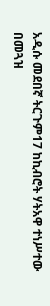አዲሱ መደበኛ ትርጉም17 ከኪብሮት ሃትአዋ ተነሥተው በመጓዝ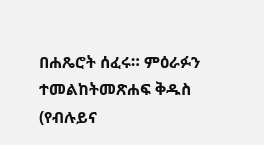በሐጼሮት ሰፈሩ። ምዕራፉን ተመልከትመጽሐፍ ቅዱስ (የብሉይና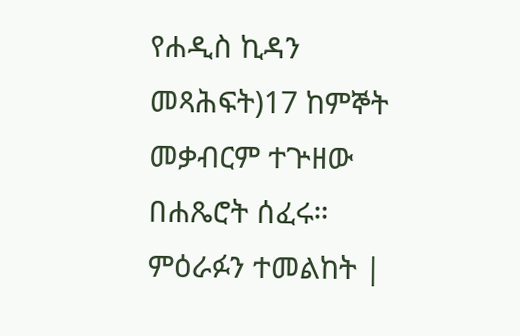የሐዲስ ኪዳን መጻሕፍት)17 ከምኞት መቃብርም ተጕዘው በሐጼሮት ሰፈሩ። ምዕራፉን ተመልከት |